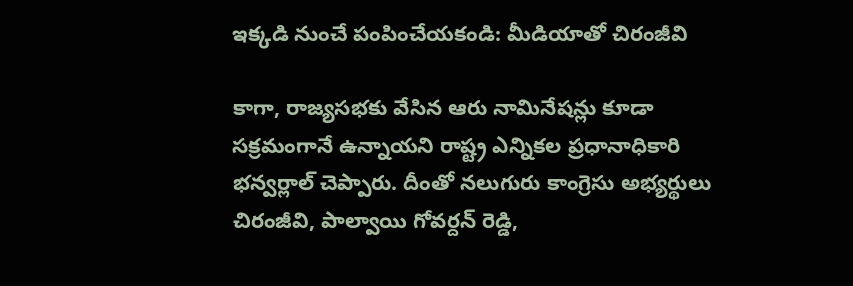ఇక్కడి నుంచే పంపించేయకండి: మీడియాతో చిరంజీవి

కాగా, రాజ్యసభకు వేసిన ఆరు నామినేషన్లు కూడా సక్రమంగానే ఉన్నాయని రాష్ట్ర ఎన్నికల ప్రధానాధికారి భన్వర్లాల్ చెప్పారు. దీంతో నలుగురు కాంగ్రెసు అభ్యర్థులు చిరంజీవి, పాల్వాయి గోవర్దన్ రెడ్డి,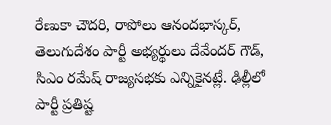రేణుకా చౌదరి, రాపోలు ఆనందభాస్కర్, తెలుగుదేశం పార్టీ అభ్యర్థులు దేవేందర్ గౌడ్, సిఎం రమేష్ రాజ్యసభకు ఎన్నికైనట్లే. ఢిల్లీలో పార్టీ ప్రతిష్ట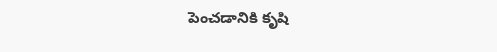పెంచడానికి కృషి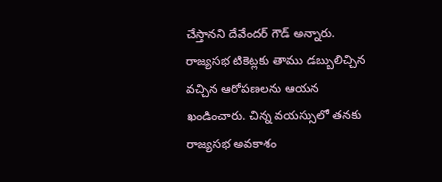చేస్తానని దేవేందర్ గౌడ్ అన్నారు. రాజ్యసభ టికెట్లకు తాము డబ్బులిచ్చిన వచ్చిన ఆరోపణలను ఆయన ఖండించారు. చిన్న వయస్సులో తనకు రాజ్యసభ అవకాశం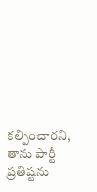కల్పించారని, తాను పార్టీ ప్రతిష్టను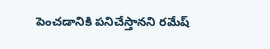పెంచడానికి పనిచేస్తానని రమేష్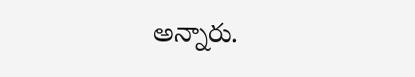అన్నారు.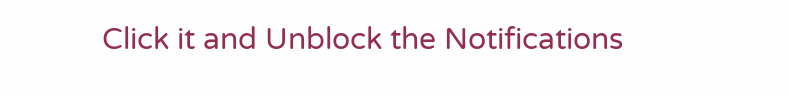Click it and Unblock the Notifications